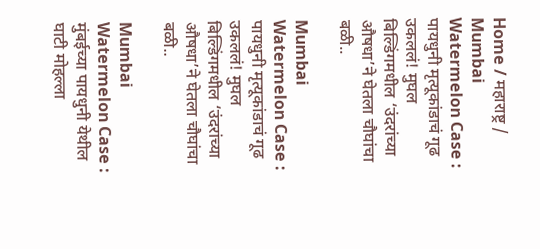Home / महाराष्ट्र / Mumbai Watermelon Case : पायधुनी मृत्यूकांडाचं गूढ उकललं! मुघल बिल्डिंगमधील ‘उंदरांच्या औषधा’ने घेतला चौघांचा बळी..

Mumbai Watermelon Case : पायधुनी मृत्यूकांडाचं गूढ उकललं! मुघल बिल्डिंगमधील ‘उंदरांच्या औषधा’ने घेतला चौघांचा बळी..

Mumbai Watermelon Case : मुंबईच्या पायधुनी येथील घाटी मोहल्ला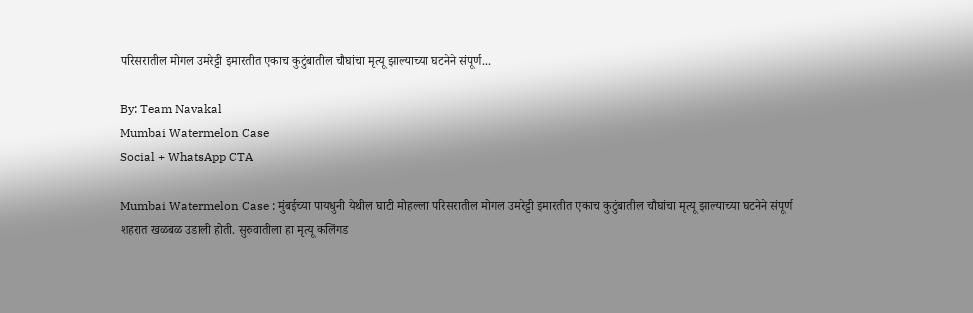परिसरातील मोगल उमरेट्टी इमारतीत एकाच कुटुंबातील चौघांचा मृत्यू झाल्याच्या घटनेने संपूर्ण...

By: Team Navakal
Mumbai Watermelon Case
Social + WhatsApp CTA

Mumbai Watermelon Case : मुंबईच्या पायधुनी येथील घाटी मोहल्ला परिसरातील मोगल उमरेट्टी इमारतीत एकाच कुटुंबातील चौघांचा मृत्यू झाल्याच्या घटनेने संपूर्ण शहरात खळबळ उडाली होती. सुरुवातीला हा मृत्यू कलिंगड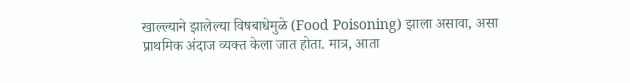खाल्ल्याने झालेल्या विषबाधेमुळे (Food Poisoning) झाला असावा, असा प्राथमिक अंदाज व्यक्त केला जात होता. मात्र, आता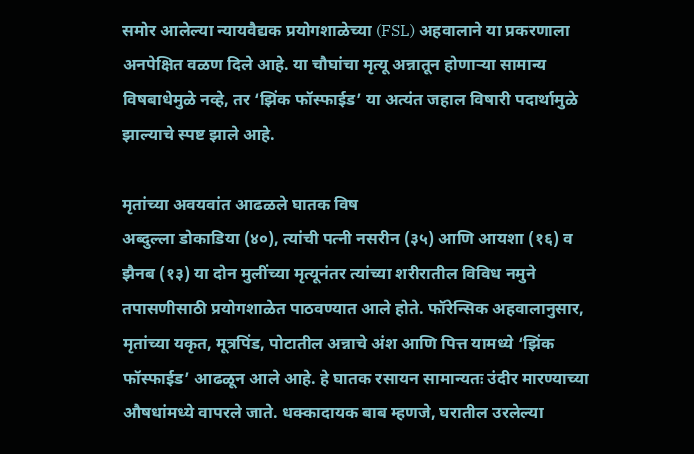समोर आलेल्या न्यायवैद्यक प्रयोगशाळेच्या (FSL) अहवालाने या प्रकरणाला अनपेक्षित वळण दिले आहे. या चौघांचा मृत्यू अन्नातून होणाऱ्या सामान्य विषबाधेमुळे नव्हे, तर ‘झिंक फॉस्फाईड’ या अत्यंत जहाल विषारी पदार्थामुळे झाल्याचे स्पष्ट झाले आहे.

मृतांच्या अवयवांत आढळले घातक विष
अब्दुल्ला डोकाडिया (४०), त्यांची पत्नी नसरीन (३५) आणि आयशा (१६) व झैनब (१३) या दोन मुलींच्या मृत्यूनंतर त्यांच्या शरीरातील विविध नमुने तपासणीसाठी प्रयोगशाळेत पाठवण्यात आले होते. फॉरेन्सिक अहवालानुसार, मृतांच्या यकृत, मूत्रपिंड, पोटातील अन्नाचे अंश आणि पित्त यामध्ये ‘झिंक फॉस्फाईड’ आढळून आले आहे. हे घातक रसायन सामान्यतः उंदीर मारण्याच्या औषधांमध्ये वापरले जाते. धक्कादायक बाब म्हणजे, घरातील उरलेल्या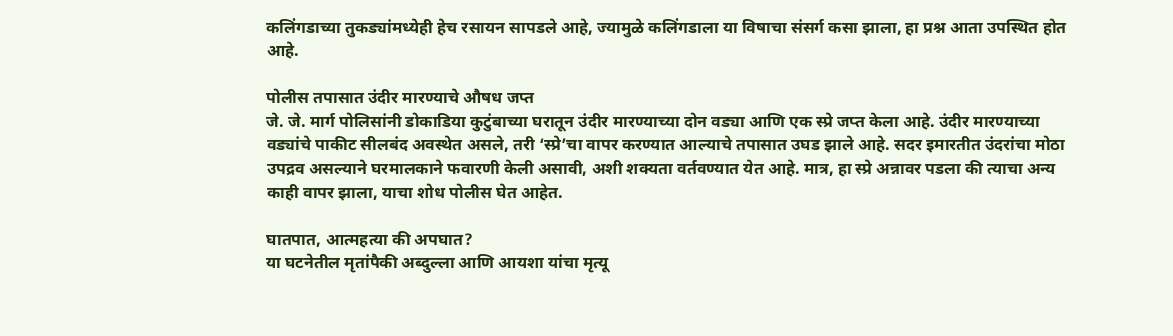कलिंगडाच्या तुकड्यांमध्येही हेच रसायन सापडले आहे, ज्यामुळे कलिंगडाला या विषाचा संसर्ग कसा झाला, हा प्रश्न आता उपस्थित होत आहे.

पोलीस तपासात उंदीर मारण्याचे औषध जप्त
जे. जे. मार्ग पोलिसांनी डोकाडिया कुटुंबाच्या घरातून उंदीर मारण्याच्या दोन वड्या आणि एक स्प्रे जप्त केला आहे. उंदीर मारण्याच्या वड्यांचे पाकीट सीलबंद अवस्थेत असले, तरी ‘स्प्रे’चा वापर करण्यात आल्याचे तपासात उघड झाले आहे. सदर इमारतीत उंदरांचा मोठा उपद्रव असल्याने घरमालकाने फवारणी केली असावी, अशी शक्यता वर्तवण्यात येत आहे. मात्र, हा स्प्रे अन्नावर पडला की त्याचा अन्य काही वापर झाला, याचा शोध पोलीस घेत आहेत.

घातपात, आत्महत्या की अपघात?
या घटनेतील मृतांपैकी अब्दुल्ला आणि आयशा यांचा मृत्यू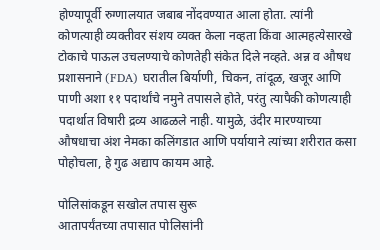होण्यापूर्वी रुग्णालयात जबाब नोंदवण्यात आला होता. त्यांनी कोणत्याही व्यक्तीवर संशय व्यक्त केला नव्हता किंवा आत्महत्येसारखे टोकाचे पाऊल उचलण्याचे कोणतेही संकेत दिले नव्हते. अन्न व औषध प्रशासनाने (FDA) घरातील बिर्याणी, चिकन, तांदूळ, खजूर आणि पाणी अशा ११ पदार्थांचे नमुने तपासले होते, परंतु त्यापैकी कोणत्याही पदार्थात विषारी द्रव्य आढळले नाही. यामुळे, उंदीर मारण्याच्या औषधाचा अंश नेमका कलिंगडात आणि पर्यायाने त्यांच्या शरीरात कसा पोहोचला, हे गुढ अद्याप कायम आहे.

पोलिसांकडून सखोल तपास सुरू
आतापर्यंतच्या तपासात पोलिसांनी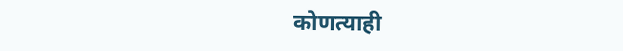कोणत्याही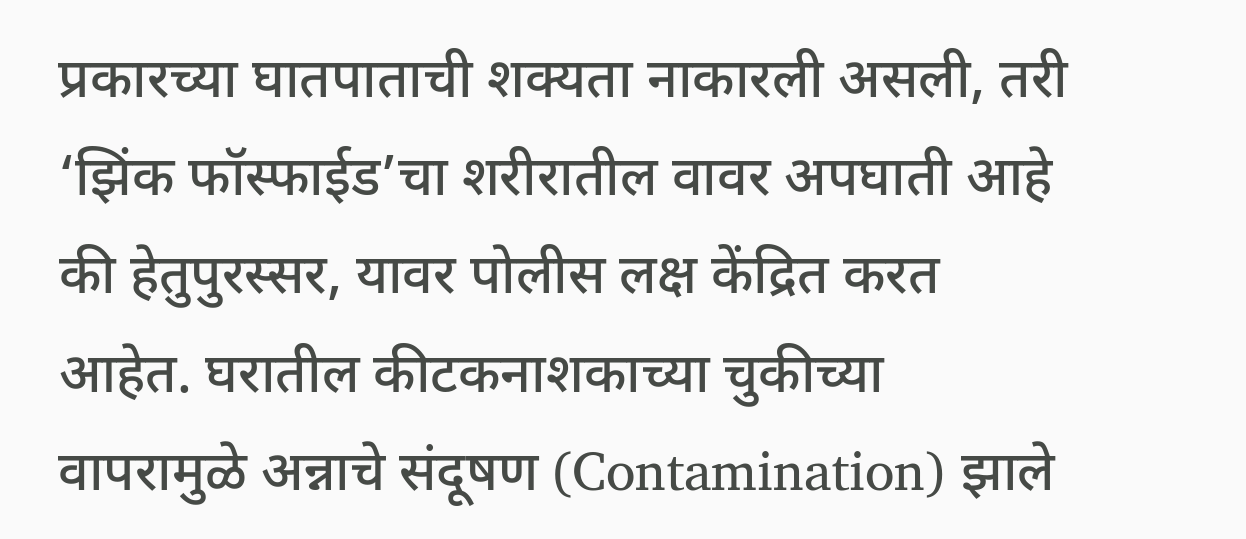प्रकारच्या घातपाताची शक्यता नाकारली असली, तरी ‘झिंक फॉस्फाईड’चा शरीरातील वावर अपघाती आहे की हेतुपुरस्सर, यावर पोलीस लक्ष केंद्रित करत आहेत. घरातील कीटकनाशकाच्या चुकीच्या वापरामुळे अन्नाचे संदूषण (Contamination) झाले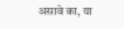असावे का, या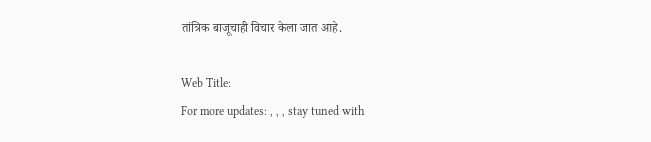तांत्रिक बाजूचाही विचार केला जात आहे.

Web Title:
For more updates: , , , stay tuned with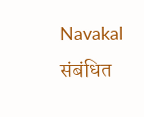Navakal
संबंधित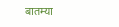बातम्या